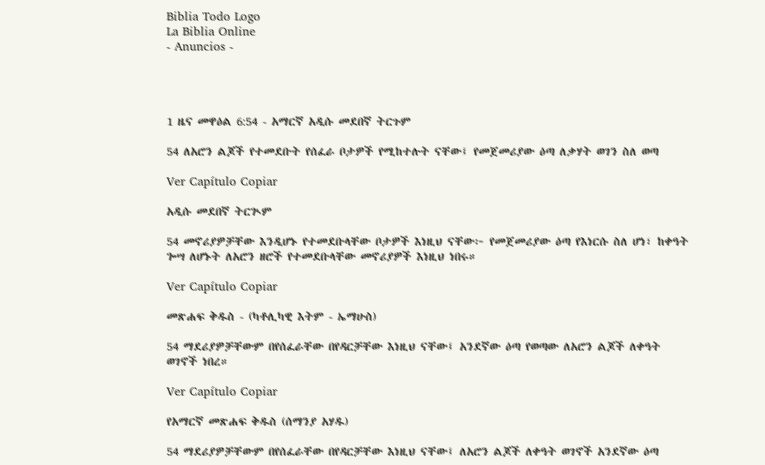Biblia Todo Logo
La Biblia Online
- Anuncios -




1 ዜና መዋዕል 6:54 - አማርኛ አዲሱ መደበኛ ትርጉም

54 ለአሮን ልጆች የተመደቡት የሰፈራ ቦታዎች የሚከተሉት ናቸው፤ የመጀመሪያው ዕጣ ለቃሃት ወገን ስለ ወጣ

Ver Capítulo Copiar

አዲሱ መደበኛ ትርጒም

54 መኖሪያዎቻቸው እንዲሆኑ የተመደቡላቸው ቦታዎች እነዚህ ናቸው፦ የመጀመሪያው ዕጣ የእነርሱ ስለ ሆነ፣ ከቀዓት ጐሣ ለሆኑት ለአሮን ዘሮች የተመደቡላቸው መኖሪያዎች እነዚህ ነበሩ።

Ver Capítulo Copiar

መጽሐፍ ቅዱስ - (ካቶሊካዊ እትም - ኤማሁስ)

54 ማደሪያዎቻቸውም በየሰፈራቸው በየዳርቻቸው እነዚህ ናቸው፤ አንደኛው ዕጣ የወጣው ለአሮን ልጆች ለቀዓት ወገኖች ነበረ።

Ver Capítulo Copiar

የአማርኛ መጽሐፍ ቅዱስ (ሰማንያ አሃዱ)

54 ማደሪያዎቻቸውም በየሰፈራቸው በየዳርቻቸው እነዚህ ናቸው፤ ለአሮን ልጆች ለቀዓት ወገኖች አንደኛው ዕጣ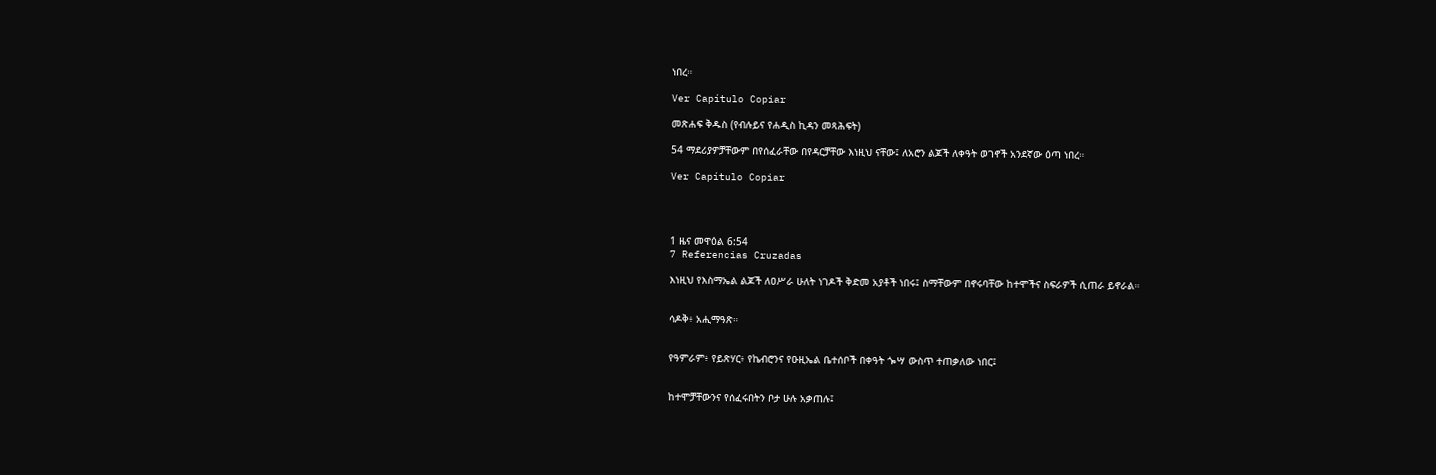ነበረ።

Ver Capítulo Copiar

መጽሐፍ ቅዱስ (የብሉይና የሐዲስ ኪዳን መጻሕፍት)

54 ማደሪያዎቻቸውም በየሰፈራቸው በየዳርቻቸው እነዚህ ናቸው፤ ለአሮን ልጆች ለቀዓት ወገኖች አንደኛው ዕጣ ነበረ።

Ver Capítulo Copiar




1 ዜና መዋዕል 6:54
7 Referencias Cruzadas

እነዚህ የእስማኤል ልጆች ለዐሥራ ሁለት ነገዶች ቅድመ አያቶች ነበሩ፤ ስማቸውም በኖሩባቸው ከተሞችና ስፍራዎች ሲጠራ ይኖራል።


ሳዶቅ፥ አሒማዓጽ።


የዓምራም፥ የይጽሃር፥ የኬብሮንና የዑዚኤል ቤተሰቦች በቀዓት ጐሣ ውስጥ ተጠቃለው ነበር፤


ከተሞቻቸውንና የሰፈሩበትን ቦታ ሁሉ አቃጠሉ፤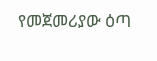የመጀመሪያው ዕጣ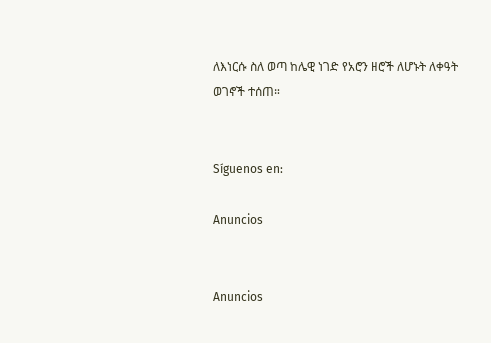ለእነርሱ ስለ ወጣ ከሌዊ ነገድ የአሮን ዘሮች ለሆኑት ለቀዓት ወገኖች ተሰጠ።


Síguenos en:

Anuncios


Anuncios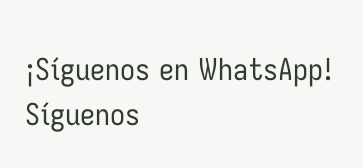¡Síguenos en WhatsApp! Síguenos